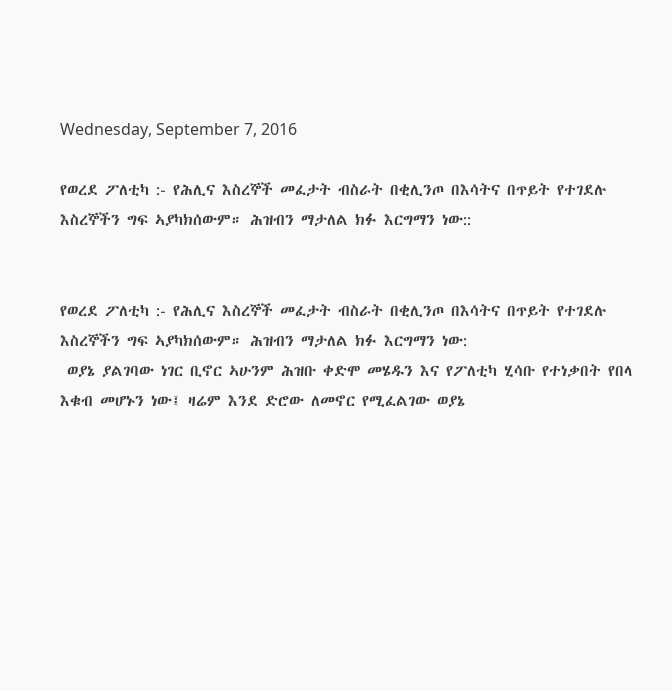Wednesday, September 7, 2016

የወረደ ፖለቲካ :- የሕሊና እስረኞች መፈታት ብስራት በቂሊንጦ በእሳትና በጥይት የተገደሉ እስረኞችን ግፍ ኣያካክሰውም። ሕዝብን ማታለል ክፉ እርግማን ነው::


የወረደ ፖለቲካ :- የሕሊና እስረኞች መፈታት ብስራት በቂሊንጦ በእሳትና በጥይት የተገደሉ እስረኞችን ግፍ ኣያካክሰውም። ሕዝብን ማታለል ክፉ እርግማን ነው:
 ወያኔ ያልገባው ነገር ቢኖር ኣሁንም ሕዝቡ ቀድሞ መሄዱን እና የፖለቲካ ሂሳቡ የተነቃበት የበላ እቁብ መሆኑን ነው፤ ዛሬም እንደ ድሮው ለመኖር የሚፈልገው ወያኔ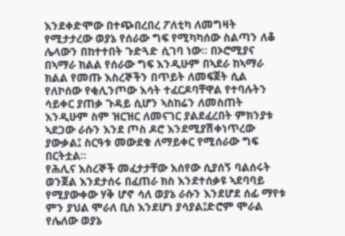እንደቀድሞው በተጭበረበረ ፖለቲካ ለመግዛት የሚታታረው ወያኔ የሰራው ግፍ የሚካካሰው ስልጣን ለቆ ሌላውን በከተተበት ጉድጓድ ሲገባ ነው። በኦሮሚያና በኣማራ ክልል የሰራው ግፍ እንዲሁም በኣደራ ከኣማራ ክልል የመጡ እስረኞችን በጥይት ለመፍጀት ሲል የለኮሰው የቂሊንጦው እሳት ተፈርዶባቸዋል የተባሉትን ሳይቀር ያጠቃ ጉዳይ ሲሆን ኣስከሬን ለመስጠት እንዲሁም ስም ዝርዝር ለመናገር ያልደፈረበት ምክንያቱ ኣደጋው ራሱን እንደ ጦስ ዶሮ እንደሚያሽቀነጥረው ያውቃል፤ ስርዓቱ መውደቁ ለማይቀር የሚሰራው ግፍ በርትቷል።
የሕሊና እስረኞች መፈታታቸው እሰየው ሲያሰኝ ባልሰሩት ወንጀል እንደታሰሩ በፈጠራ ክስ እንደተሰቃዩ ኣደባባይ የሚያውቀው ሃቅ ሆኖ ሳለ ወያኔ ራሱን እንደሆደ ሰፊ ማየቱ ምን ያህል ሞራለ ቢስ እንደሆነ ያሳያል፤ድሮም ሞራል የሌለው ወያኔ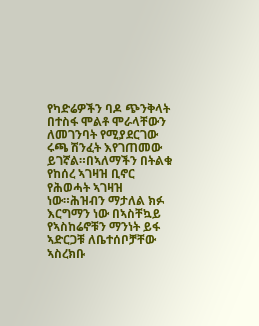የካድሬዎችን ባዶ ጭንቅላት በተስፋ ሞልቶ ሞራላቸውን ለመገንባት የሚያደርገው ሩጫ ሽንፈት እየገጠመው ይገኛል።በኣለማችን በትልቁ የከሰረ ኣገዛዝ ቢኖር የሕወሓት ኣገዛዝ ነው።ሕዝብን ማታለል ክፉ እርግማን ነው በኣስቸኳይ የኣስከሬኖቹን ማንነት ይፋ ኣድርጋቹ ለቤተሰቦቻቸው ኣስረክቡ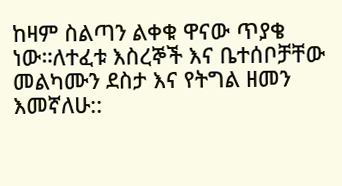ከዛም ስልጣን ልቀቁ ዋናው ጥያቄ ነው።ለተፈቱ እስረኞች እና ቤተሰቦቻቸው መልካሙን ደስታ እና የትግል ዘመን እመኛለሁ::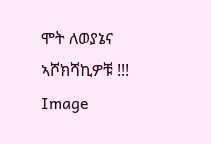ሞት ለወያኔና ኣሾክሻኪዎቹ !!!
Image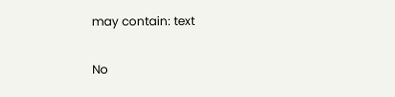may contain: text

No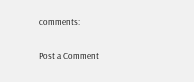comments:

Post a Comment